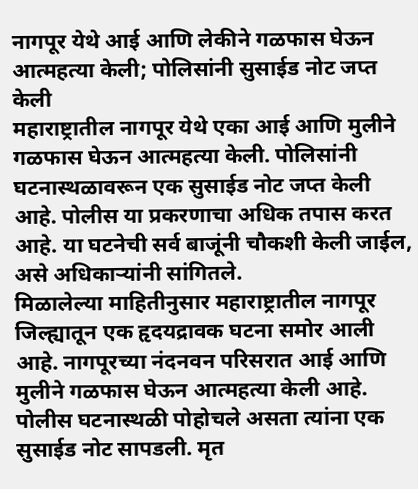नागपूर येथे आई आणि लेकीने गळफास घेऊन आत्महत्या केली; पोलिसांनी सुसाईड नोट जप्त केली
महाराष्ट्रातील नागपूर येथे एका आई आणि मुलीने गळफास घेऊन आत्महत्या केली. पोलिसांनी घटनास्थळावरून एक सुसाईड नोट जप्त केली आहे. पोलीस या प्रकरणाचा अधिक तपास करत आहे. या घटनेची सर्व बाजूंनी चौकशी केली जाईल, असे अधिकाऱ्यांनी सांगितले.
मिळालेल्या माहितीनुसार महाराष्ट्रातील नागपूर जिल्ह्यातून एक हृदयद्रावक घटना समोर आली आहे. नागपूरच्या नंदनवन परिसरात आई आणि मुलीने गळफास घेऊन आत्महत्या केली आहे. पोलीस घटनास्थळी पोहोचले असता त्यांना एक सुसाईड नोट सापडली. मृत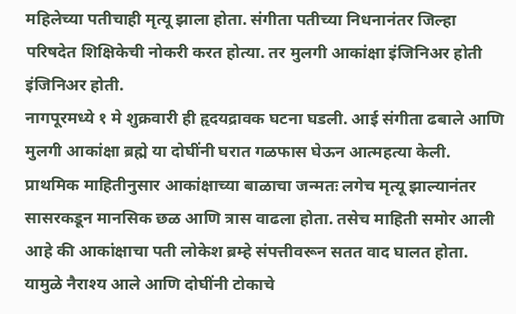महिलेच्या पतीचाही मृत्यू झाला होता. संगीता पतीच्या निधनानंतर जिल्हा परिषदेत शिक्षिकेची नोकरी करत होत्या. तर मुलगी आकांक्षा इंजिनिअर होती इंजिनिअर होती.
नागपूरमध्ये १ मे शुक्रवारी ही हृदयद्रावक घटना घडली. आई संगीता ढबाले आणि मुलगी आकांक्षा ब्रह्मे या दोघींनी घरात गळफास घेऊन आत्महत्या केली. प्राथमिक माहितीनुसार आकांक्षाच्या बाळाचा जन्मतः लगेच मृत्यू झाल्यानंतर सासरकडून मानसिक छळ आणि त्रास वाढला होता. तसेच माहिती समोर आली आहे की आकांक्षाचा पती लोकेश ब्रम्हे संपत्तीवरून सतत वाद घालत होता. यामुळे नैराश्य आले आणि दोघींनी टोकाचे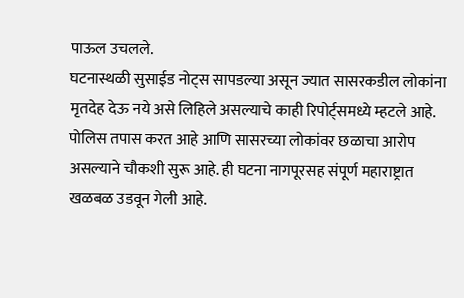पाऊल उचलले.
घटनास्थळी सुसाईड नोट्स सापडल्या असून ज्यात सासरकडील लोकांना मृतदेह देऊ नये असे लिहिले असल्याचे काही रिपोर्ट्समध्ये म्हटले आहे. पोलिस तपास करत आहे आणि सासरच्या लोकांवर छळाचा आरोप असल्याने चौकशी सुरू आहे. ही घटना नागपूरसह संपूर्ण महाराष्ट्रात खळबळ उडवून गेली आहे.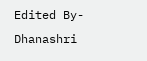Edited By- Dhanashri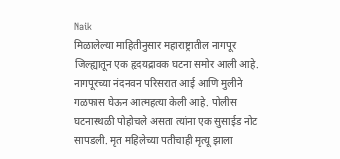Naik
मिळालेल्या माहितीनुसार महाराष्ट्रातील नागपूर जिल्ह्यातून एक हृदयद्रावक घटना समोर आली आहे. नागपूरच्या नंदनवन परिसरात आई आणि मुलीने गळफास घेऊन आत्महत्या केली आहे. पोलीस घटनास्थळी पोहोचले असता त्यांना एक सुसाईड नोट सापडली. मृत महिलेच्या पतीचाही मृत्यू झाला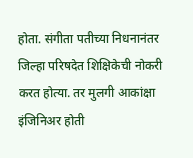होता. संगीता पतीच्या निधनानंतर जिल्हा परिषदेत शिक्षिकेची नोकरी करत होत्या. तर मुलगी आकांक्षा इंजिनिअर होती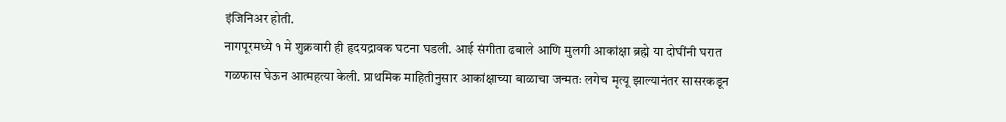इंजिनिअर होती.
नागपूरमध्ये १ मे शुक्रवारी ही हृदयद्रावक घटना घडली. आई संगीता ढबाले आणि मुलगी आकांक्षा ब्रह्मे या दोघींनी घरात गळफास घेऊन आत्महत्या केली. प्राथमिक माहितीनुसार आकांक्षाच्या बाळाचा जन्मतः लगेच मृत्यू झाल्यानंतर सासरकडून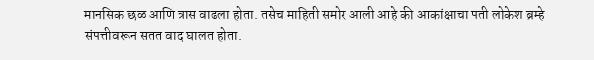मानसिक छळ आणि त्रास वाढला होता. तसेच माहिती समोर आली आहे की आकांक्षाचा पती लोकेश ब्रम्हे संपत्तीवरून सतत वाद घालत होता.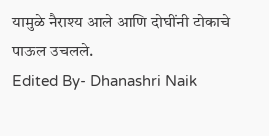यामुळे नैराश्य आले आणि दोघींनी टोकाचे पाऊल उचलले.
Edited By- Dhanashri Naik